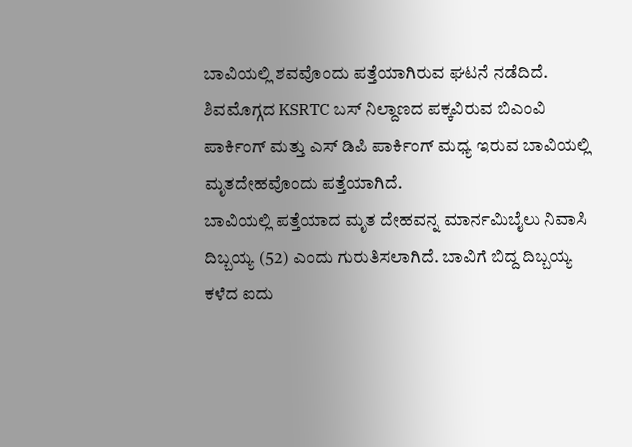ಬಾವಿಯಲ್ಲಿ ಶವವೊಂದು ಪತ್ತೆಯಾಗಿರುವ ಘಟನೆ ನಡೆದಿದೆ. ಶಿವಮೊಗ್ಗದ KSRTC ಬಸ್ ನಿಲ್ದಾಣದ ಪಕ್ಕವಿರುವ ಬಿಎಂವಿ ಪಾರ್ಕಿಂಗ್ ಮತ್ತು ಎಸ್ ಡಿಪಿ ಪಾರ್ಕಿಂಗ್ ಮಧ್ಯ ಇರುವ ಬಾವಿಯಲ್ಲಿ ಮೃತದೇಹವೊಂದು ಪತ್ತೆಯಾಗಿದೆ.
ಬಾವಿಯಲ್ಲಿ ಪತ್ತೆಯಾದ ಮೃತ ದೇಹವನ್ನ ಮಾರ್ನಮಿಬೈಲು ನಿವಾಸಿ ದಿಬ್ಬಯ್ಯ (52) ಎಂದು ಗುರುತಿಸಲಾಗಿದೆ. ಬಾವಿಗೆ ಬಿದ್ದ ದಿಬ್ಬಯ್ಯ ಕಳೆದ ಐದು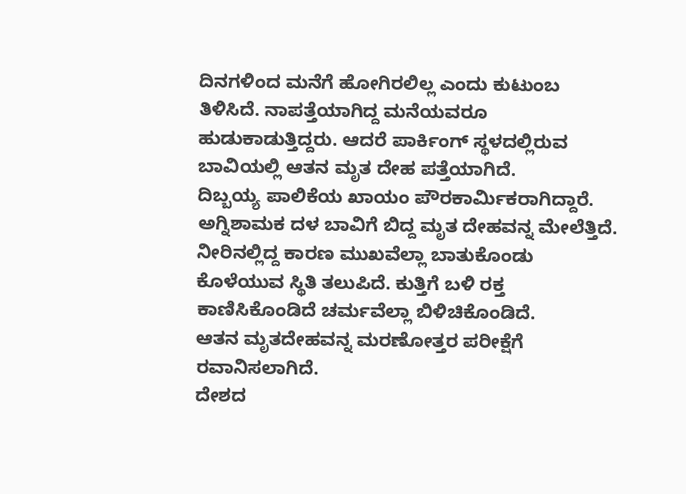ದಿನಗಳಿಂದ ಮನೆಗೆ ಹೋಗಿರಲಿಲ್ಲ ಎಂದು ಕುಟುಂಬ ತಿಳಿಸಿದೆ. ನಾಪತ್ತೆಯಾಗಿದ್ದ ಮನೆಯವರೂ ಹುಡುಕಾಡುತ್ತಿದ್ದರು. ಆದರೆ ಪಾರ್ಕಿಂಗ್ ಸ್ಥಳದಲ್ಲಿರುವ ಬಾವಿಯಲ್ಲಿ ಆತನ ಮೃತ ದೇಹ ಪತ್ತೆಯಾಗಿದೆ.
ದಿಬ್ಬಯ್ಯ ಪಾಲಿಕೆಯ ಖಾಯಂ ಪೌರಕಾರ್ಮಿಕರಾಗಿದ್ದಾರೆ. ಅಗ್ನಿಶಾಮಕ ದಳ ಬಾವಿಗೆ ಬಿದ್ದ ಮೃತ ದೇಹವನ್ನ ಮೇಲೆತ್ತಿದೆ. ನೀರಿನಲ್ಲಿದ್ದ ಕಾರಣ ಮುಖವೆಲ್ಲಾ ಬಾತುಕೊಂಡು ಕೊಳೆಯುವ ಸ್ಥಿತಿ ತಲುಪಿದೆ. ಕುತ್ತಿಗೆ ಬಳಿ ರಕ್ತ ಕಾಣಿಸಿಕೊಂಡಿದೆ ಚರ್ಮವೆಲ್ಲಾ ಬಿಳಿಚಿಕೊಂಡಿದೆ.
ಆತನ ಮೃತದೇಹವನ್ನ ಮರಣೋತ್ತರ ಪರೀಕ್ಷೆಗೆ ರವಾನಿಸಲಾಗಿದೆ.
ದೇಶದ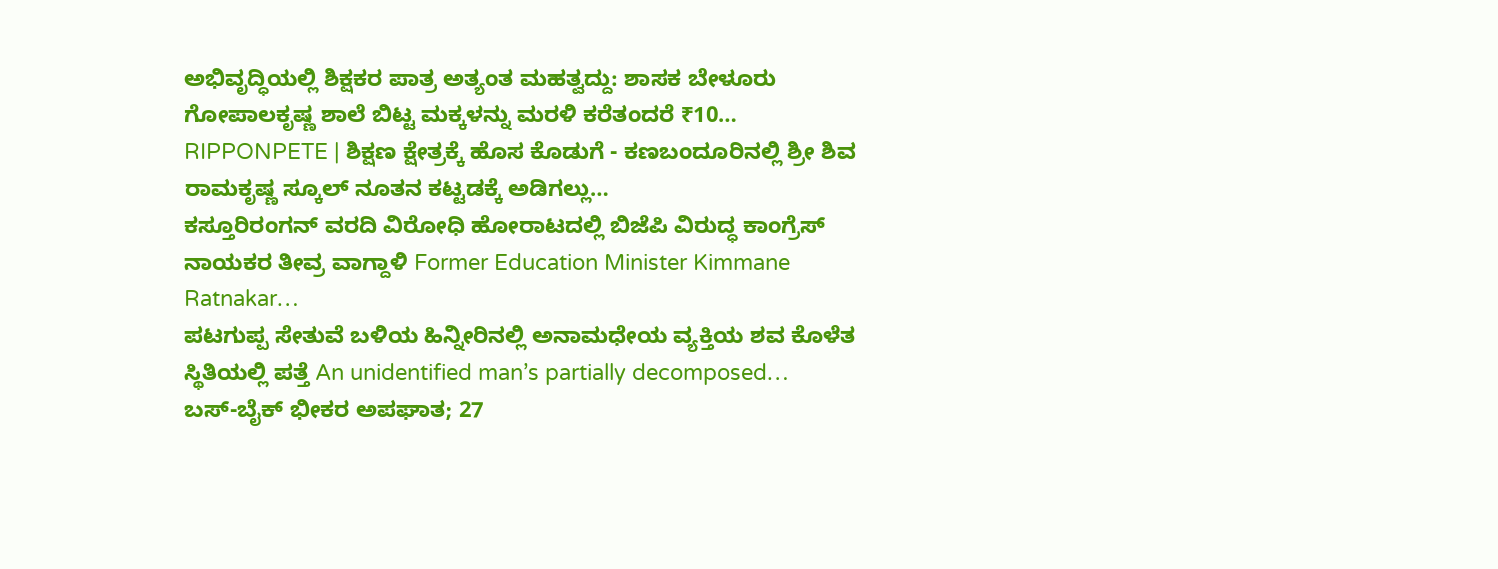ಅಭಿವೃದ್ಧಿಯಲ್ಲಿ ಶಿಕ್ಷಕರ ಪಾತ್ರ ಅತ್ಯಂತ ಮಹತ್ವದ್ದು: ಶಾಸಕ ಬೇಳೂರು ಗೋಪಾಲಕೃಷ್ಣ ಶಾಲೆ ಬಿಟ್ಟ ಮಕ್ಕಳನ್ನು ಮರಳಿ ಕರೆತಂದರೆ ₹10…
RIPPONPETE | ಶಿಕ್ಷಣ ಕ್ಷೇತ್ರಕ್ಕೆ ಹೊಸ ಕೊಡುಗೆ - ಕಣಬಂದೂರಿನಲ್ಲಿ ಶ್ರೀ ಶಿವ ರಾಮಕೃಷ್ಣ ಸ್ಕೂಲ್ ನೂತನ ಕಟ್ಟಡಕ್ಕೆ ಅಡಿಗಲ್ಲು…
ಕಸ್ತೂರಿರಂಗನ್ ವರದಿ ವಿರೋಧಿ ಹೋರಾಟದಲ್ಲಿ ಬಿಜೆಪಿ ವಿರುದ್ಧ ಕಾಂಗ್ರೆಸ್ ನಾಯಕರ ತೀವ್ರ ವಾಗ್ದಾಳಿ Former Education Minister Kimmane Ratnakar…
ಪಟಗುಪ್ಪ ಸೇತುವೆ ಬಳಿಯ ಹಿನ್ನೀರಿನಲ್ಲಿ ಅನಾಮಧೇಯ ವ್ಯಕ್ತಿಯ ಶವ ಕೊಳೆತ ಸ್ಥಿತಿಯಲ್ಲಿ ಪತ್ತೆ An unidentified man’s partially decomposed…
ಬಸ್-ಬೈಕ್ ಭೀಕರ ಅಪಘಾತ; 27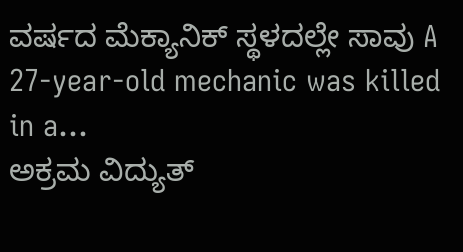ವರ್ಷದ ಮೆಕ್ಯಾನಿಕ್ ಸ್ಥಳದಲ್ಲೇ ಸಾವು A 27-year-old mechanic was killed in a…
ಅಕ್ರಮ ವಿದ್ಯುತ್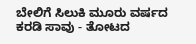ಬೇಲಿಗೆ ಸಿಲುಕಿ ಮೂರು ವರ್ಷದ ಕರಡಿ ಸಾವು - ತೋಟದ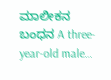ಮಾಲೀಕನ ಬಂಧನ A three-year-old male…